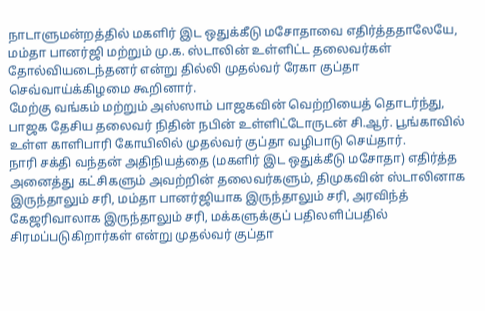நாடாளுமன்றத்தில் மகளிர் இட ஒதுக்கீடு மசோதாவை எதிர்த்ததாலேயே, மம்தா பானர்ஜி மற்றும் மு.க. ஸ்டாலின் உள்ளிட்ட தலைவர்கள் தோல்வியடைந்தனர் என்று தில்லி முதல்வர் ரேகா குப்தா செவ்வாய்க்கிழமை கூறினார்.
மேற்கு வங்கம் மற்றும் அஸ்ஸாம் பாஜகவின் வெற்றியைத் தொடர்ந்து, பாஜக தேசிய தலைவர் நிதின் நபின் உள்ளிட்டோருடன் சி.ஆர். பூங்காவில் உள்ள காளிபாரி கோயிலில் முதல்வர் குப்தா வழிபாடு செய்தார்.
நாரி சக்தி வந்தன் அதிநியத்தை (மகளிர் இட ஒதுக்கீடு மசோதா) எதிர்த்த அனைத்து கட்சிகளும் அவற்றின் தலைவர்களும், திமுகவின் ஸ்டாலினாக இருந்தாலும் சரி, மம்தா பானர்ஜியாக இருந்தாலும் சரி, அரவிந்த் கேஜரிவாலாக இருந்தாலும் சரி, மக்களுக்குப் பதிலளிப்பதில் சிரமப்படுகிறார்கள் என்று முதல்வர் குப்தா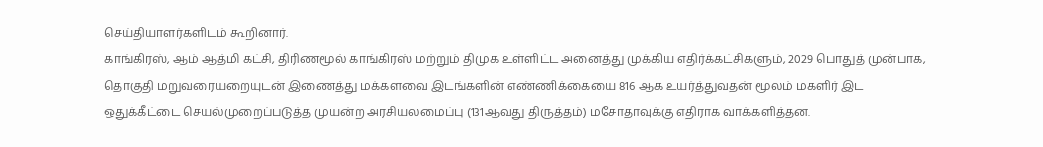செய்தியாளர்களிடம் கூறினார்.
காங்கிரஸ், ஆம் ஆத்மி கட்சி, திரிணமூல் காங்கிரஸ் மற்றும் திமுக உள்ளிட்ட அனைத்து முக்கிய எதிர்க்கட்சிகளும், 2029 பொதுத் முன்பாக, தொகுதி மறுவரையறையுடன் இணைத்து மக்களவை இடங்களின் எண்ணிக்கையை 816 ஆக உயர்த்துவதன் மூலம் மகளிர் இட ஒதுக்கீட்டை செயல்முறைப்படுத்த முயன்ற அரசியலமைப்பு (131ஆவது திருத்தம்) மசோதாவுக்கு எதிராக வாக்களித்தன.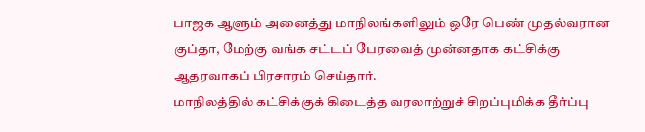பாஜக ஆளும் அனைத்து மாநிலங்களிலும் ஒரே பெண் முதல்வரான குப்தா, மேற்கு வங்க சட்டப் பேரவைத் முன்னதாக கட்சிக்கு ஆதரவாகப் பிரசாரம் செய்தார்.
மாநிலத்தில் கட்சிக்குக் கிடைத்த வரலாற்றுச் சிறப்புமிக்க தீர்ப்பு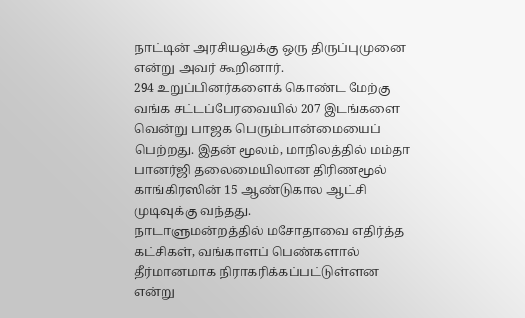நாட்டின் அரசியலுக்கு ஒரு திருப்புமுனை என்று அவர் கூறினார்.
294 உறுப்பினர்களைக் கொண்ட மேற்கு வங்க சட்டப்பேரவையில் 207 இடங்களை வென்று பாஜக பெரும்பான்மையைப் பெற்றது. இதன் மூலம், மாநிலத்தில் மம்தா பானர்ஜி தலைமையிலான திரிணமூல் காங்கிரஸின் 15 ஆண்டுகால ஆட்சி முடிவுக்கு வந்தது.
நாடாளுமன்றத்தில் மசோதாவை எதிர்த்த கட்சிகள், வங்காளப் பெண்களால் தீர்மானமாக நிராகரிக்கப்பட்டுள்ளன என்று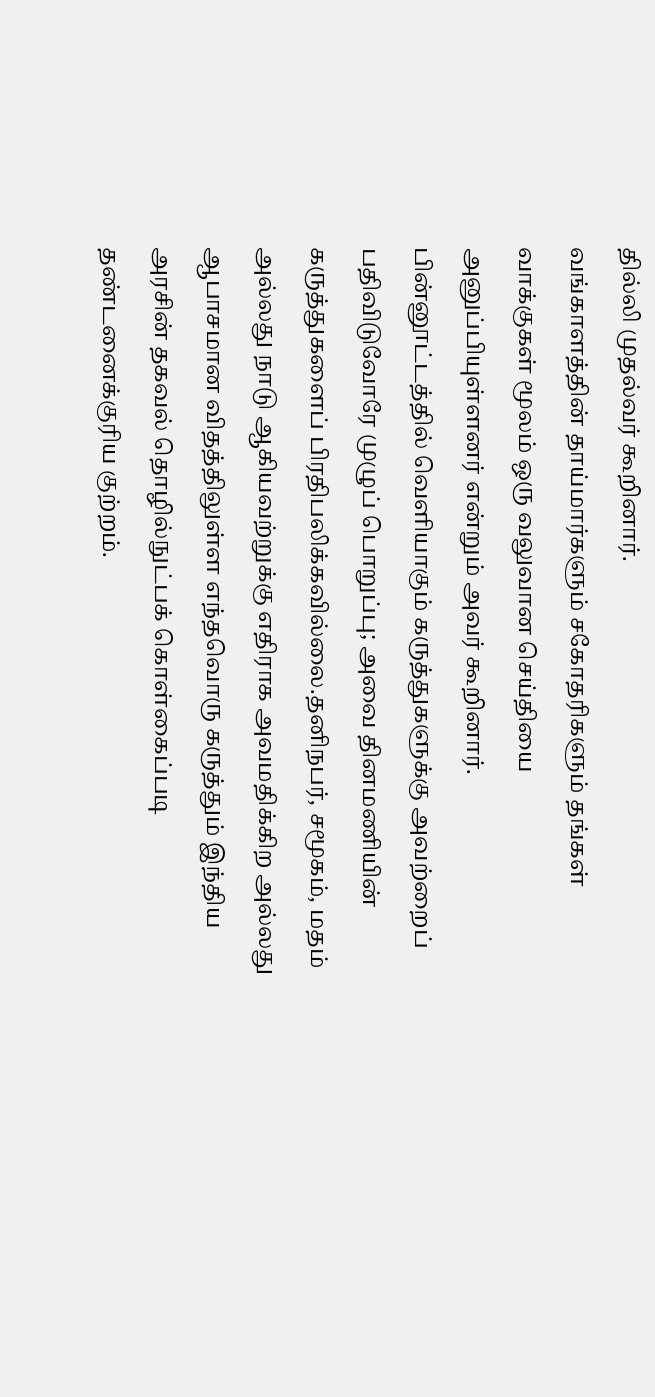தில்லி முதல்வர் கூறினார்.
வங்காளத்தின் தாய்மார்களும் சகோதரிகளும் தங்கள் வாக்குகள் மூலம் ஒரு வலுவான செய்தியை அனுப்பியுள்ளனர் என்றும் அவர் கூறினார்.
பின்னூட்டத்தில் வெளியாகும் கருத்துகளுக்கு அவற்றைப் பதிவிடுவோரே முழுப் பொறுப்பு; அவை தினமணியின் கருத்துகளைப் பிரதிபலிக்கவில்லை.தனிநபர், சமூகம், மதம் அல்லது நாடு ஆகியவற்றுக்கு எதிராக அவமதிக்கிற அல்லது ஆபாசமான விதத்திலுள்ள எந்தவொரு கருத்தும் இந்திய அரசின் தகவல் தொழில்நுட்பக் கொள்கைப்படி தண்டனைக்குரிய குற்றம்.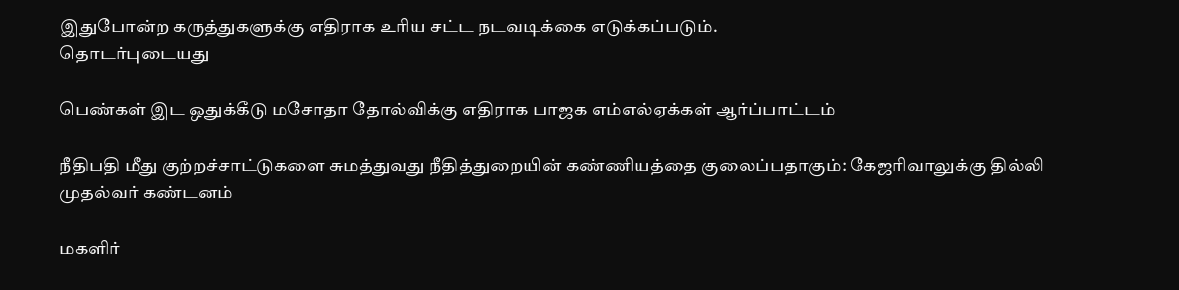இதுபோன்ற கருத்துகளுக்கு எதிராக உரிய சட்ட நடவடிக்கை எடுக்கப்படும்.
தொடர்புடையது

பெண்கள் இட ஒதுக்கீடு மசோதா தோல்விக்கு எதிராக பாஜக எம்எல்ஏக்கள் ஆர்ப்பாட்டம்

நீதிபதி மீது குற்றச்சாட்டுகளை சுமத்துவது நீதித்துறையின் கண்ணியத்தை குலைப்பதாகும்: கேஜரிவாலுக்கு தில்லி முதல்வர் கண்டனம்

மகளிர்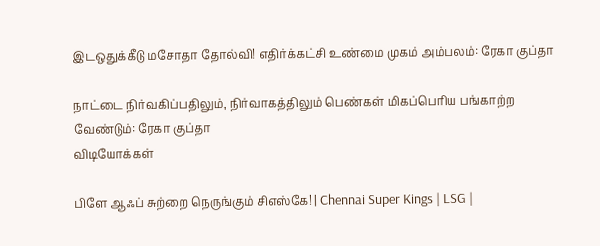இடஒதுக்கீடு மசோதா தோல்வி! எதிர்க்கட்சி உண்மை முகம் அம்பலம்: ரேகா குப்தா

நாட்டை நிர்வகிப்பதிலும், நிர்வாகத்திலும் பெண்கள் மிகப்பெரிய பங்காற்ற வேண்டும்: ரேகா குப்தா
விடியோக்கள்

பிளே ஆஃப் சுற்றை நெருங்கும் சிஎஸ்கே! | Chennai Super Kings | LSG |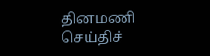தினமணி செய்திச்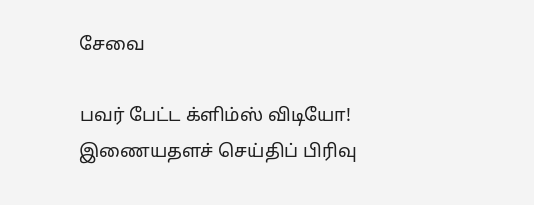சேவை

பவர் பேட்ட க்ளிம்ஸ் விடியோ!
இணையதளச் செய்திப் பிரிவு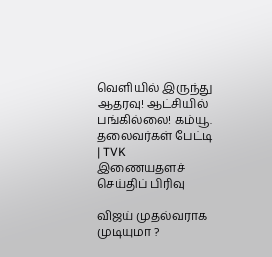வெளியில் இருந்து ஆதரவு! ஆட்சியில் பங்கில்லை! கம்யூ. தலைவர்கள் பேட்டி | TVK
இணையதளச் செய்திப் பிரிவு

விஜய் முதல்வராக முடியுமா ?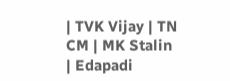| TVK Vijay | TN CM | MK Stalin | Edapadi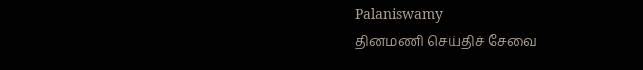Palaniswamy
தினமணி செய்திச் சேவை